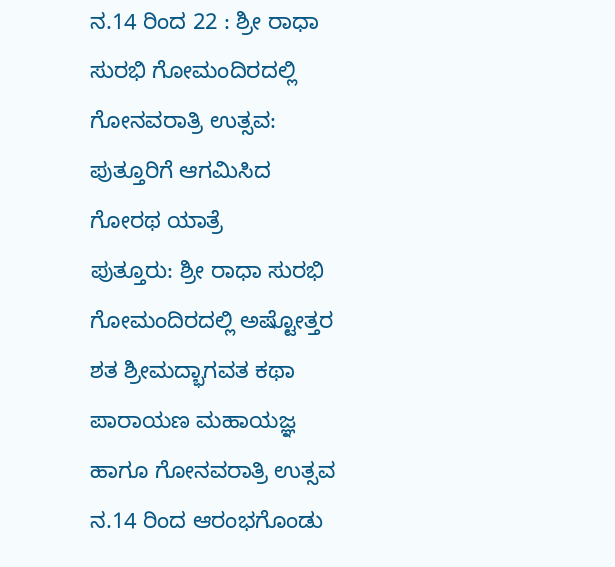ನ.14 ರಿಂದ 22 : ಶ್ರೀ ರಾಧಾ ಸುರಭಿ ಗೋಮಂದಿರದಲ್ಲಿ ಗೋನವರಾತ್ರಿ ಉತ್ಸವ: ಪುತ್ತೂರಿಗೆ ಆಗಮಿಸಿದ ಗೋರಥ ಯಾತ್ರೆ
ಪುತ್ತೂರು: ಶ್ರೀ ರಾಧಾ ಸುರಭಿ ಗೋಮಂದಿರದಲ್ಲಿ ಅಷ್ಟೋತ್ತರ ಶತ ಶ್ರೀಮದ್ಭಾಗವತ ಕಥಾ ಪಾರಾಯಣ ಮಹಾಯಜ್ಞ ಹಾಗೂ ಗೋನವರಾತ್ರಿ ಉತ್ಸವ ನ.14 ರಿಂದ ಆರಂಭಗೊಂಡು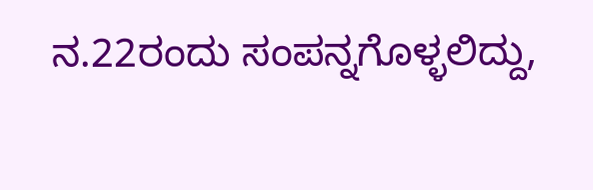ನ.22ರಂದು ಸಂಪನ್ನಗೊಳ್ಳಲಿದ್ದು,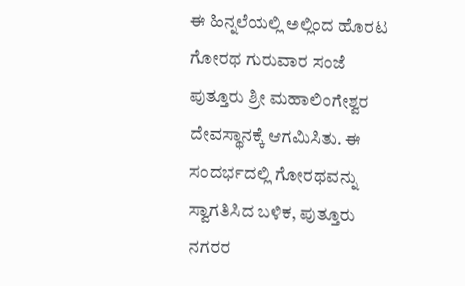ಈ ಹಿನ್ನಲೆಯಲ್ಲಿ ಅಲ್ಲಿಂದ ಹೊರಟ ಗೋರಥ ಗುರುವಾರ ಸಂಜೆ ಪುತ್ತೂರು ಶ್ರೀ ಮಹಾಲಿಂಗೇಶ್ವರ ದೇವಸ್ಥಾನಕ್ಕೆ ಆಗಮಿಸಿತು. ಈ ಸಂದರ್ಭದಲ್ಲಿ ಗೋರಥವನ್ನು ಸ್ವಾಗತಿಸಿದ ಬಳಿಕ, ಪುತ್ತೂರು ನಗರರ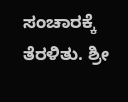ಸಂಚಾರಕ್ಕೆ ತೆರಳಿತು. ಶ್ರೀ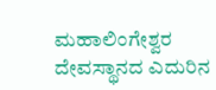ಮಹಾಲಿಂಗೇಶ್ವರ ದೇವಸ್ಥಾನದ ಎದುರಿನ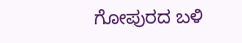ಗೋಪುರದ ಬಳಿ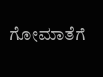ಗೋಮಾತೆಗೆ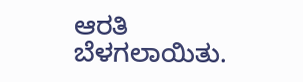ಆರತಿ ಬೆಳಗಲಾಯಿತು.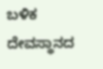ಬಳಿಕ ದೇವಸ್ಥಾನದ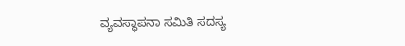ವ್ಯವಸ್ಥಾಪನಾ ಸಮಿತಿ ಸದಸ್ಯ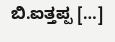ಬಿ.ಐತ್ತಪ್ಪ […]